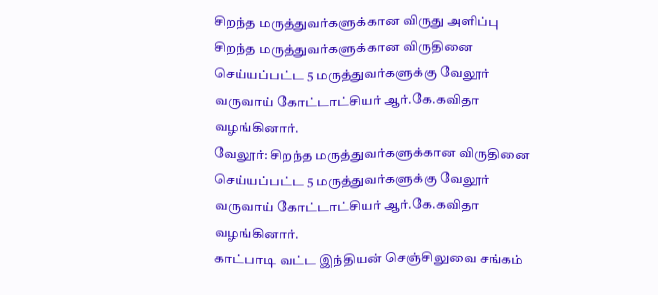சிறந்த மருத்துவர்களுக்கான விருது அளிப்பு
சிறந்த மருத்துவர்களுக்கான விருதினை செய்யப்பட்ட 5 மருத்துவர்களுக்கு வேலூர் வருவாய் கோட்டாட்சியர் ஆர்.கே.கவிதா வழங்கினார்.
வேலூர்: சிறந்த மருத்துவர்களுக்கான விருதினை செய்யப்பட்ட 5 மருத்துவர்களுக்கு வேலூர் வருவாய் கோட்டாட்சியர் ஆர்.கே.கவிதா வழங்கினார்.
காட்பாடி வட்ட இந்தியன் செஞ்சிலுவை சங்கம்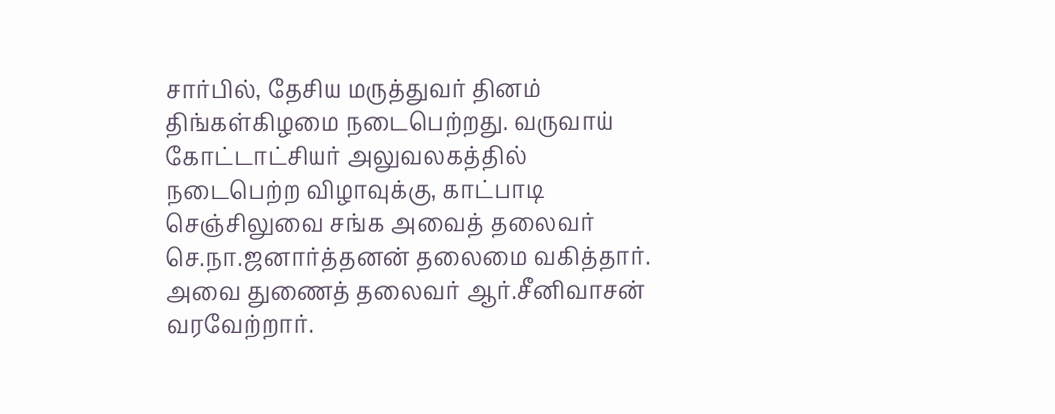சார்பில், தேசிய மருத்துவர் தினம் திங்கள்கிழமை நடைபெற்றது. வருவாய் கோட்டாட்சியர் அலுவலகத்தில் நடைபெற்ற விழாவுக்கு, காட்பாடி செஞ்சிலுவை சங்க அவைத் தலைவர் செ.நா.ஜனார்த்தனன் தலைமை வகித்தார். அவை துணைத் தலைவர் ஆர்.சீனிவாசன் வரவேற்றார்.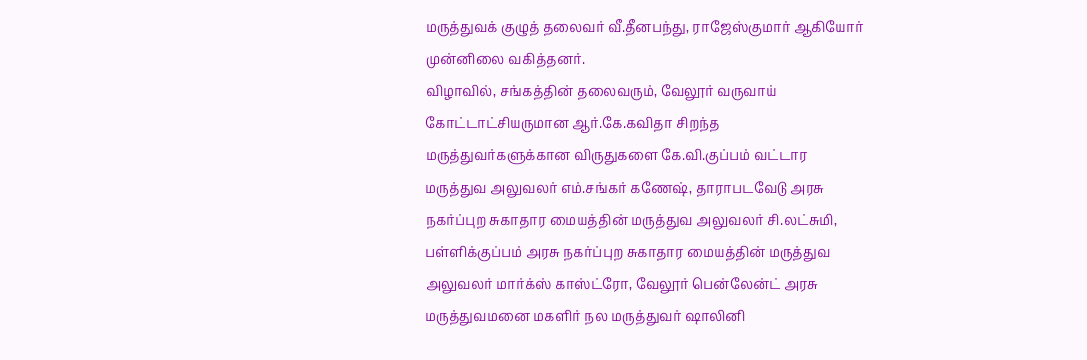மருத்துவக் குழுத் தலைவர் வீ.தீனபந்து, ராஜேஸ்குமார் ஆகியோர் முன்னிலை வகித்தனர்.
விழாவில், சங்கத்தின் தலைவரும், வேலூர் வருவாய் கோட்டாட்சியருமான ஆர்.கே.கவிதா சிறந்த மருத்துவர்களுக்கான விருதுகளை கே.வி.குப்பம் வட்டார மருத்துவ அலுவலர் எம்.சங்கர் கணேஷ், தாராபடவேடு அரசு நகர்ப்புற சுகாதார மையத்தின் மருத்துவ அலுவலர் சி.லட்சுமி, பள்ளிக்குப்பம் அரசு நகர்ப்புற சுகாதார மையத்தின் மருத்துவ அலுவலர் மார்க்ஸ் காஸ்ட்ரோ, வேலூர் பென்லேன்ட் அரசு மருத்துவமனை மகளிர் நல மருத்துவர் ஷாலினி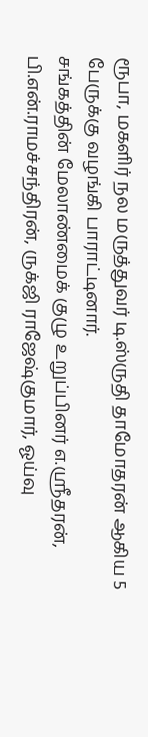ரூபா, மகளிர் நல மருத்துவர் டி.ஸ்ருதி தாமோதரன் ஆகிய 5 பேருக்கு வழங்கி பாராட்டினார்.
சங்கத்தின் மேலாண்மைக் குழு உறுப்பினர் எ.ஸ்ரீதரன், பி.என்.ராமச்சந்திரன், ருக்ஜி ராஜேஷ்குமார், ஓய்வு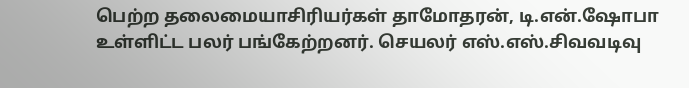பெற்ற தலைமையாசிரியர்கள் தாமோதரன், டி.என்.ஷோபா உள்ளிட்ட பலர் பங்கேற்றனர். செயலர் எஸ்.எஸ்.சிவவடிவு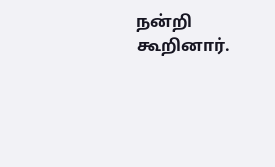நன்றி கூறினார்.